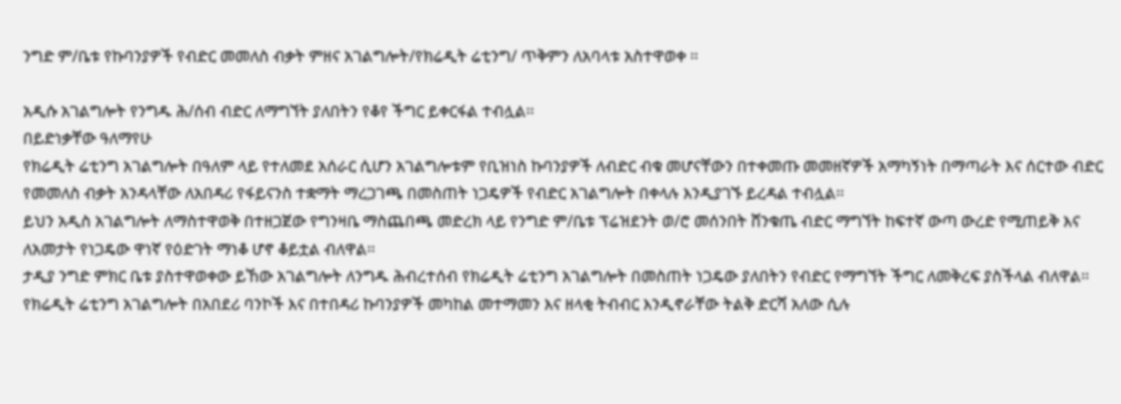ንግድ ም/ቤቱ የኩባንያዎች የብድር መመለስ ብቃት ምዘና አገልግሎት/የክሬዲት ሬቲንግ/ ጥቅምን ለአባላቱ አስተዋወቀ ፡፡

አዲሱ አገልግሎት የንግዱ ሕ/ሰብ ብድር ለማግኘት ያለበትን የቆየ ችግር ይቀርፋል ተብሏል፡፡
በይድነቃቸው ዓለማየሁ
የክሬዲት ሬቲንግ አገልግሎት በዓለም ላይ የተለመደ አሰራር ሲሆን አገልግሎቱም የቢዝነስ ኩባንያዎች ለብድር ብቁ መሆናቸውን በተቀመጡ መመዘኛዎች አማካኝነት በማጣራት እና ሰርተው ብድር የመመለስ ብቃት አንዳላቸው ለአበዳሪ የፋይናንስ ተቋማት ማረጋገጫ በመስጠት ነጋዴዎች የብድር አገልግሎት በቀላሉ እንዲያገኙ ይረዳል ተብሏል፡፡
ይህን አዲስ አገልግሎት ለማስተዋወቅ በተዘጋጀው የግንዛቤ ማስጨበጫ መድረክ ላይ የንግድ ም/ቤቱ ፕሬዝደንት ወ/ሮ መሰንበት ሸንቁጤ ብድር ማግኘት ከፍተኛ ውጣ ውረድ የሚጠይቅ እና ለአመታት የነጋዴው ዋነኛ የዕድገት ማነቆ ሆኖ ቆይቷል ብለዋል፡፡
ታዲያ ንግድ ምክር ቤቱ ያስተዋወቀው ይኸው አገልግሎት ለንግዱ ሕብረተሰብ የክሬዲት ሬቲንግ አገልግሎት በመስጠት ነጋዴው ያለበትን የብድር የማግኘት ችግር ለመቅረፍ ያስችላል ብለዋል፡፡
የክሬዲት ሬቲንግ አገልግሎት በአበደሪ ባንኮች እና በተበዳሪ ኩባንያዎች መካከል መተማመን እና ዘላቂ ትብብር እንዲኖራቸው ትልቅ ድርሻ አለው ሲሉ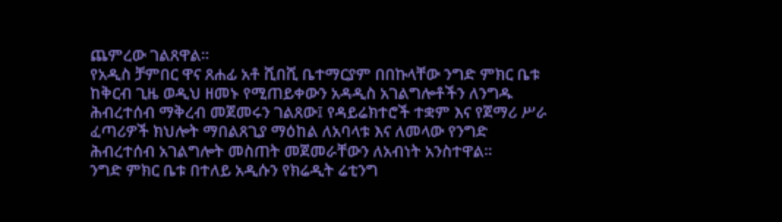ጨምረው ገልጸዋል፡፡
የአዲስ ቻምበር ዋና ጸሐፊ አቶ ሺበሺ ቤተማርያም በበኩላቸው ንግድ ምክር ቤቱ ከቅርብ ጊዜ ወዲህ ዘመኑ የሚጠይቀውን አዳዲስ አገልግሎቶችን ለንግዱ ሕብረተሰብ ማቅረብ መጀመሩን ገልጸው፤ የዳይሬክተሮች ተቋም እና የጀማሪ ሥራ ፈጣሪዎች ክህሎት ማበልጸጊያ ማዕከል ለአባላቱ እና ለመላው የንግድ ሕብረተሰብ አገልግሎት መስጠት መጀመራቸውን ለአብነት አንስተዋል፡፡
ንግድ ምክር ቤቱ በተለይ አዲሱን የክሬዲት ሬቲንግ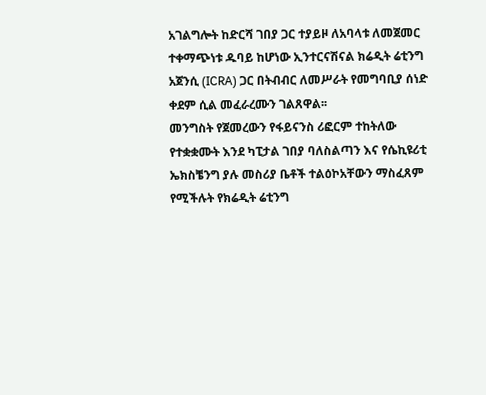አገልግሎት ከድርሻ ገበያ ጋር ተያይዞ ለአባላቱ ለመጀመር ተቀማጭነቱ ዱባይ ከሆነው ኢንተርናሽናል ክሬዲት ሬቲንግ አጀንሲ (ICRA) ጋር በትብብር ለመሥራት የመግባቢያ ሰነድ ቀደም ሲል መፈራረሙን ገልጸዋል፡፡
መንግስት የጀመረውን የፋይናንስ ሪፎርም ተከትለው የተቋቋሙት እንደ ካፒታል ገበያ ባለስልጣን እና የሴኪዩሪቲ ኤክስቼንግ ያሉ መስሪያ ቤቶች ተልዕኮአቸውን ማስፈጸም የሚችሉት የክሬዲት ሬቲንግ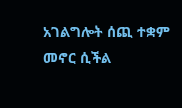አገልግሎት ሰጪ ተቋም መኖር ሲችል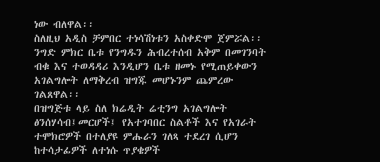ነው ብለዋል፡፡
ስለዚህ አዲስ ቻምበር ተነሳሽነቱን አስቀድሞ ጀምሯል፡፡
ንግድ ምክር ቤቱ የንግዱን ሕብረተሰብ አቅም በመገንባት ብቁ እና ተወዳዳሪ እንዲሆን ቤቱ ዘመኑ የሚጠይቀውን አገልግሎት ለማቅረብ ዝግጁ መሆኑንም ጨምረው ገልጸዋል፡፡
በዝግጅቱ ላይ ስለ ክሬዲት ሬቲንግ አገልግሎት ፅንሰሃሳብ፤መርሆች፤ የአተገባበር ስልቶች እና የአገራት ተሞክሮዎች በተለያዩ ምሑራን ገለጻ ተደረገ ሲሆን ከተሳታፊዎች ለተነሱ ጥያቄዎች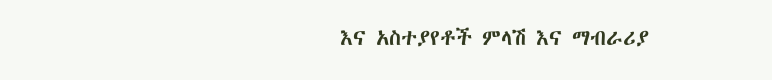እና አስተያየቶች ምላሽ እና ማብራሪያ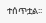ተሰጥቷል፡፡